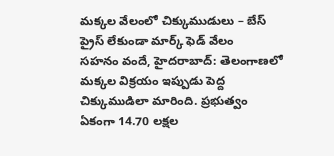మక్కల వేలంలో చిక్కుముడులు – బేస్ ప్రైస్ లేకుండా మార్క్ ఫెడ్ వేలం
సహనం వందే, హైదరాబాద్: తెలంగాణలో మక్కల విక్రయం ఇప్పుడు పెద్ద చిక్కుముడిలా మారింది. ప్రభుత్వం ఏకంగా 14.70 లక్షల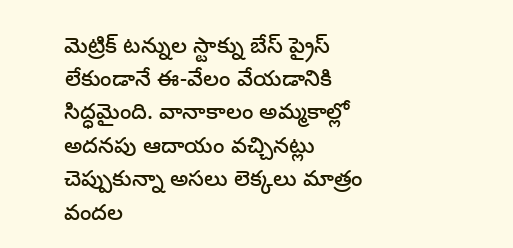మెట్రిక్ టన్నుల స్టాక్ను బేస్ ప్రైస్ లేకుండానే ఈ-వేలం వేయడానికి సిద్ధమైంది. వానాకాలం అమ్మకాల్లో అదనపు ఆదాయం వచ్చినట్లు చెప్పుకున్నా అసలు లెక్కలు మాత్రం వందల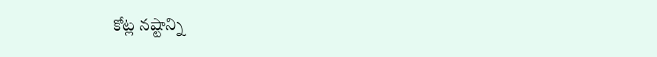కోట్ల నష్టాన్ని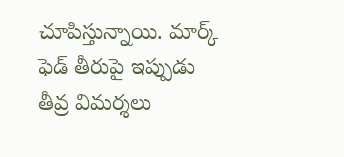చూపిస్తున్నాయి. మార్క్ ఫెడ్ తీరుపై ఇప్పుడు తీవ్ర విమర్శలు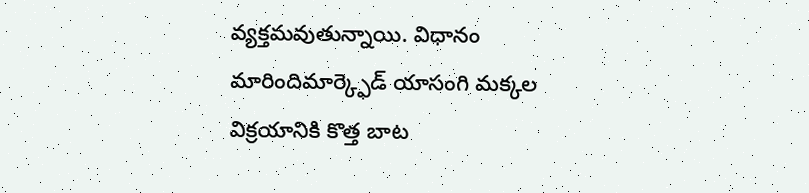వ్యక్తమవుతున్నాయి. విధానం మారిందిమార్క్ఫెడ్ యాసంగి మక్కల విక్రయానికి కొత్త బాట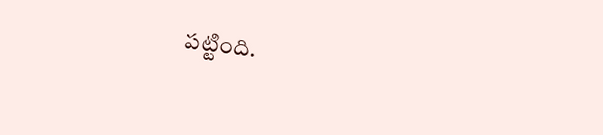పట్టింది.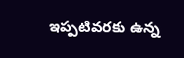ఇప్పటివరకు ఉన్న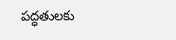పద్ధతులకు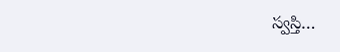స్వస్తి…